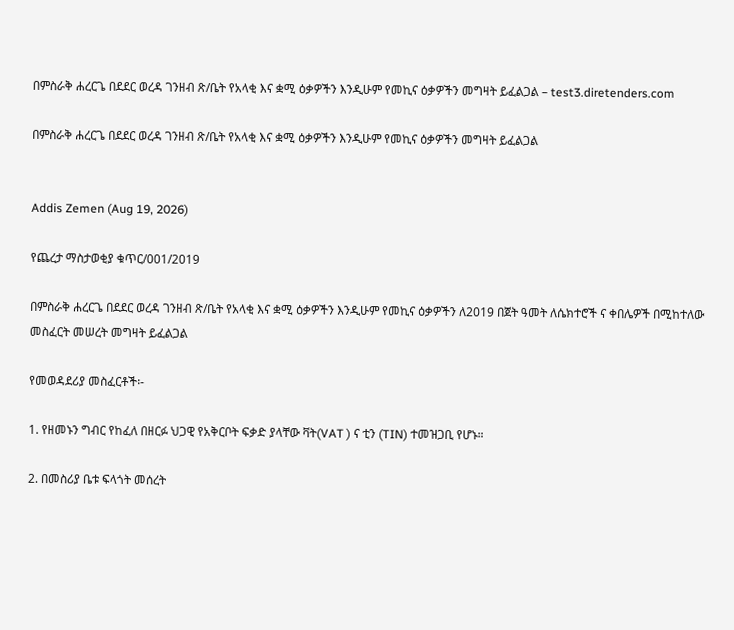በምስራቅ ሐረርጌ በደደር ወረዳ ገንዘብ ጽ/ቤት የአላቂ እና ቋሚ ዕቃዎችን እንዲሁም የመኪና ዕቃዎችን መግዛት ይፈልጋል – test3.diretenders.com

በምስራቅ ሐረርጌ በደደር ወረዳ ገንዘብ ጽ/ቤት የአላቂ እና ቋሚ ዕቃዎችን እንዲሁም የመኪና ዕቃዎችን መግዛት ይፈልጋል


Addis Zemen (Aug 19, 2026)

የጨረታ ማስታወቂያ ቁጥር/001/2019

በምስራቅ ሐረርጌ በደደር ወረዳ ገንዘብ ጽ/ቤት የአላቂ እና ቋሚ ዕቃዎችን እንዲሁም የመኪና ዕቃዎችን ለ2019 በጀት ዓመት ለሴክተሮች ና ቀበሌዎች በሚከተለው መስፈርት መሠረት መግዛት ይፈልጋል

የመወዳደሪያ መስፈርቶች፡-

1. የዘመኑን ግብር የከፈለ በዘርፉ ህጋዊ የአቅርቦት ፍቃድ ያላቸው ቫት(VAT ) ና ቲን (TIN) ተመዝጋቢ የሆኑ።

2. በመስሪያ ቤቱ ፍላጎት መሰረት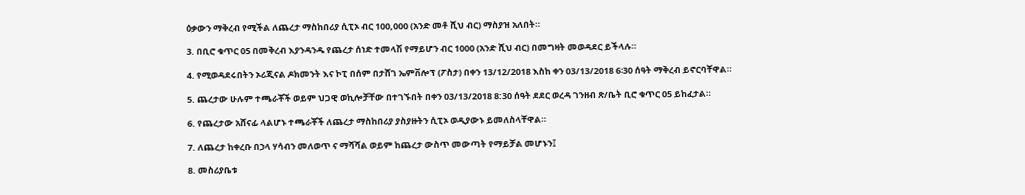ዕቃውን ማቅረብ የሚችል ለጨረታ ማስከበሪያ ሲፒኦ ብር 100,000 (አንድ መቶ ሺህ ብር) ማስያዝ አለበት።

3. በቢሮ ቁጥር 05 በመቅረብ እያንዳንዱ የጨረታ ሰነድ ተመላሽ የማይሆን ብር 1000 (አንድ ሺህ ብር) በመግዛት መወዳደር ይችላሉ።

4. የሚወዳደሩበትን ኦሪጂናል ዶክመንት እና ኮፒ በሰም በታሸገ ኤምቨሎፕ (ፖስታ) በቀን 13/12/2018 እስከ ቀን 03/13/2018 6፡30 ሰዓት ማቅረብ ይኖርባቸዋል።

5. ጨረታው ሁሉም ተጫራቾች ወይም ህጋዊ ወኪሎቻቸው በተገኙበት በቀን 03/13/2018 8:30 ሰዓት ደደር ወረዳ ገንዘብ ጽ/ቤት ቢሮ ቁጥር 05 ይከፈታል።

6. የጨረታው አሸናፊ ላልሆኑ ተጫራቾች ለጨረታ ማስከበሪያ ያስያዙትን ሲፒኦ ወዲያውኑ ይመለስላቸዋል።

7. ለጨረታ ከቀረቡ በኃላ ሃሳብን መለወጥ ና ማሻሻል ወይም ከጨረታ ውስጥ መውጣት የማይቻል መሆኑን፤

8. መስሪያቤቱ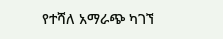የተሻለ አማራጭ ካገኘ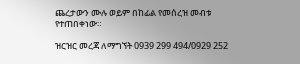ጨረታውን ሙሉ ወይም በከፊል የመሰረዝ መብቱ የተጠበቀነው።

ዝርዝር መረጃ ለማግኘት 0939 299 494/0929 252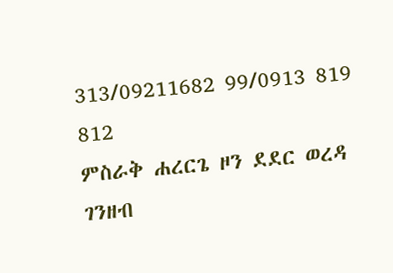313/09211682 99/0913 819 812
ምስራቅ ሐረርጌ ዞን ደደር ወረዳ ገንዘብ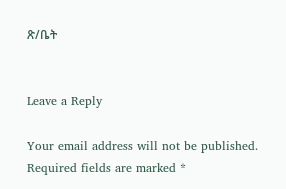ጽ/ቤት


Leave a Reply

Your email address will not be published. Required fields are marked *